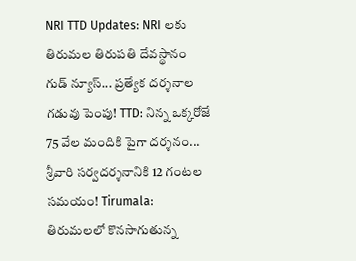NRI TTD Updates: NRI లకు తిరుమల తిరుపతి దేవస్థానం గుడ్ న్యూస్... ప్రత్యేక దర్శనాల గడువు పెంపు! TTD: నిన్న ఒక్కరోజే 75 వేల మందికి పైగా దర్శనం... శ్రీవారి సర్వదర్శనానికి 12 గంటల సమయం! Tirumala: తిరుమలలో కొనసాగుతున్న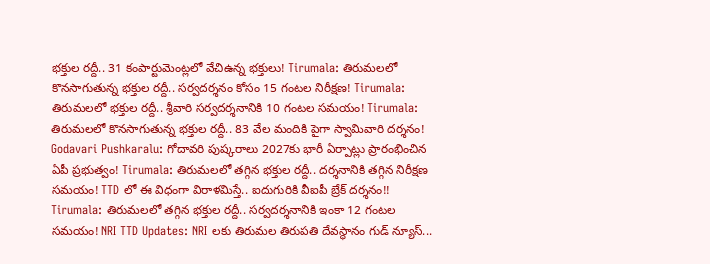భక్తుల రద్దీ.. 31 కంపార్టుమెంట్లలో వేచిఉన్న భక్తులు! Tirumala: తిరుమలలో కొనసాగుతున్న భక్తుల రద్దీ.. సర్వదర్శనం కోసం 15 గంటల నిరీక్షణ! Tirumala: తిరుమలలో భక్తుల రద్దీ.. శ్రీవారి సర్వదర్శనానికి 10 గంటల సమయం! Tirumala: తిరుమలలో కొనసాగుతున్న భక్తుల రద్దీ.. 83 వేల మందికి పైగా స్వామివారి దర్శనం! Godavari Pushkaralu: గోదావరి పుష్కరాలు 2027కు భారీ ఏర్పాట్లు ప్రారంభించిన ఏపీ ప్రభుత్వం! Tirumala: తిరుమలలో తగ్గిన భక్తుల రద్దీ.. దర్శనానికి తగ్గిన నిరీక్షణ సమయం! TTD లో ఈ విధంగా విరాళమిస్తే.. ఐదుగురికి వీఐపీ బ్రేక్‌ దర్శనం!! Tirumala: తిరుమలలో తగ్గిన భక్తుల రద్దీ.. సర్వదర్శనానికి ఇంకా 12 గంటల సమయం! NRI TTD Updates: NRI లకు తిరుమల తిరుపతి దేవస్థానం గుడ్ న్యూస్...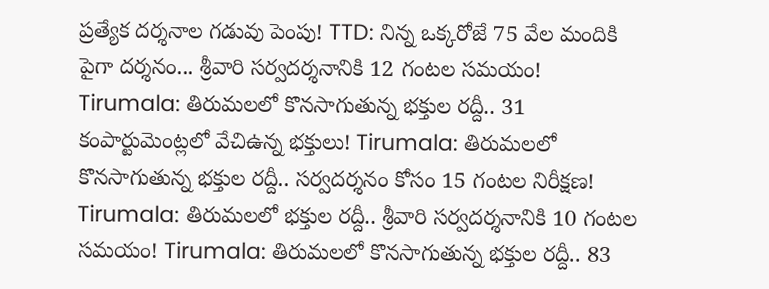ప్రత్యేక దర్శనాల గడువు పెంపు! TTD: నిన్న ఒక్కరోజే 75 వేల మందికి పైగా దర్శనం... శ్రీవారి సర్వదర్శనానికి 12 గంటల సమయం! Tirumala: తిరుమలలో కొనసాగుతున్న భక్తుల రద్దీ.. 31 కంపార్టుమెంట్లలో వేచిఉన్న భక్తులు! Tirumala: తిరుమలలో కొనసాగుతున్న భక్తుల రద్దీ.. సర్వదర్శనం కోసం 15 గంటల నిరీక్షణ! Tirumala: తిరుమలలో భక్తుల రద్దీ.. శ్రీవారి సర్వదర్శనానికి 10 గంటల సమయం! Tirumala: తిరుమలలో కొనసాగుతున్న భక్తుల రద్దీ.. 83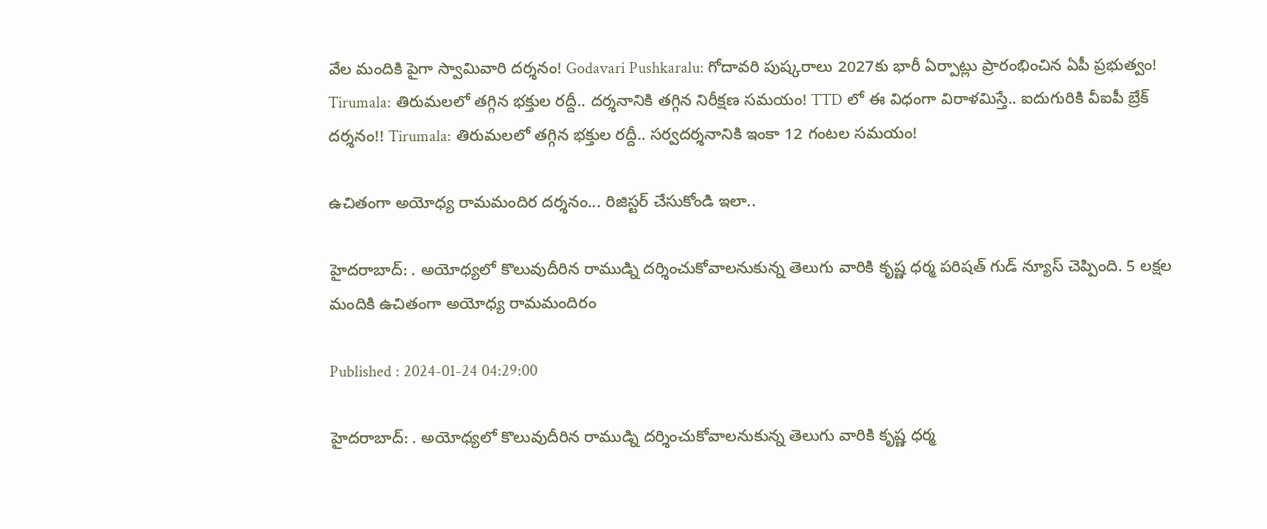వేల మందికి పైగా స్వామివారి దర్శనం! Godavari Pushkaralu: గోదావరి పుష్కరాలు 2027కు భారీ ఏర్పాట్లు ప్రారంభించిన ఏపీ ప్రభుత్వం! Tirumala: తిరుమలలో తగ్గిన భక్తుల రద్దీ.. దర్శనానికి తగ్గిన నిరీక్షణ సమయం! TTD లో ఈ విధంగా విరాళమిస్తే.. ఐదుగురికి వీఐపీ బ్రేక్‌ దర్శనం!! Tirumala: తిరుమలలో తగ్గిన భక్తుల రద్దీ.. సర్వదర్శనానికి ఇంకా 12 గంటల సమయం!

ఉచితంగా అయోధ్య రామమందిర దర్శనం... రిజిస్టర్ చేసుకోండి ఇలా..

హైదరాబాద్: . అయోధ్యలో కొలువుదీరిన రాముడ్ని దర్శించుకోవాలనుకున్న తెలుగు వారికి కృష్ణ ధర్మ పరిషత్ గుడ్ న్యూస్ చెప్పింది. 5 లక్షల మందికి ఉచితంగా అయోధ్య రామమందిరం

Published : 2024-01-24 04:29:00

హైదరాబాద్: . అయోధ్యలో కొలువుదీరిన రాముడ్ని దర్శించుకోవాలనుకున్న తెలుగు వారికి కృష్ణ ధర్మ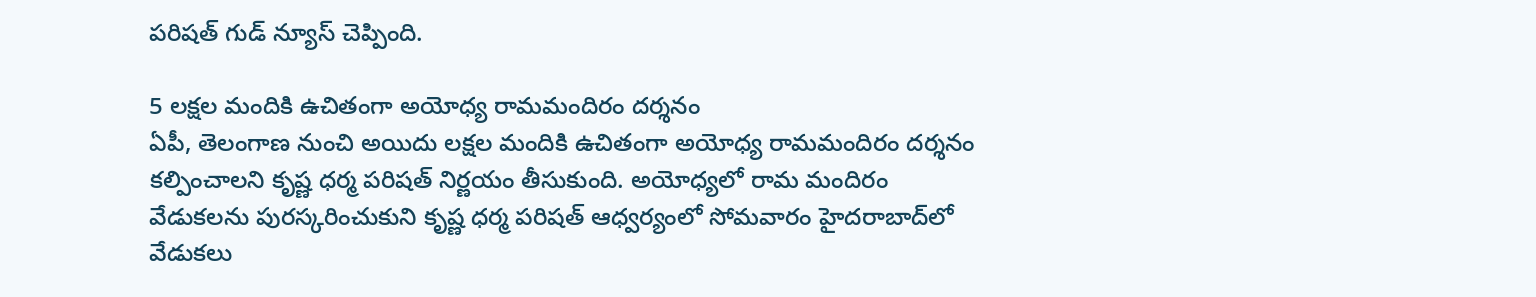పరిషత్ గుడ్ న్యూస్ చెప్పింది.

5 లక్షల మందికి ఉచితంగా అయోధ్య రామమందిరం దర్శనం
ఏపీ, తెలంగాణ నుంచి అయిదు లక్షల మందికి ఉచితంగా అయోధ్య రామమందిరం దర్శనం కల్పించాలని కృష్ణ ధర్మ పరిషత్ నిర్ణయం తీసుకుంది. అయోధ్యలో రామ మందిరం వేడుకలను పురస్కరించుకుని కృష్ణ ధర్మ పరిషత్ ఆధ్వర్యంలో సోమవారం హైదరాబాద్‌లో వేడుకలు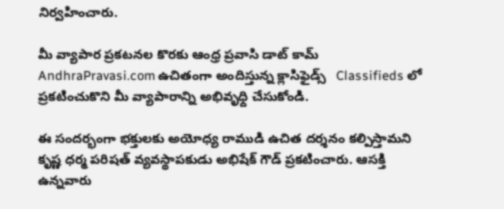నిర్వహించారు.

మీ వ్యాపార ప్రకటనల కొరకు ఆంధ్ర ప్రవాసి డాట్ కామ్ AndhraPravasi.com ఉచితంగా అందిస్తున్న క్లాసిఫైడ్స్   Classifieds లో ప్రకటించుకొని మీ వ్యాపారాన్ని అభివృధ్ది చేసుకోండి.

ఈ సందర్భంగా భక్తులకు అయోధ్య రాముడి ఉచిత దర్శనం కల్పిస్తామని కృష్ణ ధర్మ పరిషత్ వ్యవస్థాపకుడు అభిషేక్ గౌడ్ ప్రకటించారు. ఆసక్తి ఉన్నవారు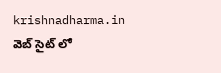krishnadharma.in వెబ్ సైట్ లో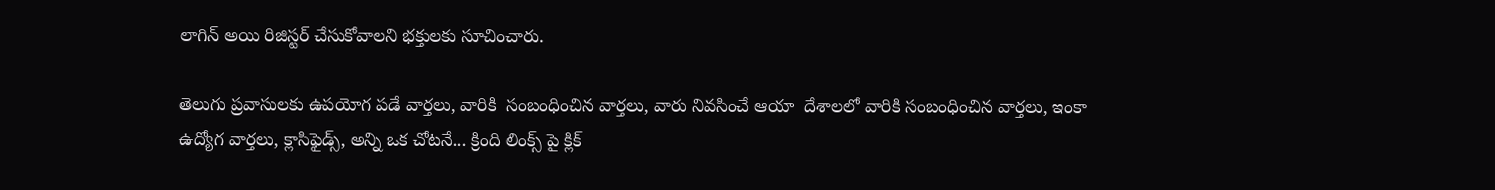లాగిన్ అయి రిజిస్టర్ చేసుకోవాలని భక్తులకు సూచించారు.

తెలుగు ప్రవాసులకు ఉపయోగ పడే వార్తలు, వారికి  సంబంధించిన వార్తలు, వారు నివసించే ఆయా  దేశాలలో వారికి సంబంధించిన వార్తలు, ఇంకా ఉద్యోగ వార్తలు, క్లాసిఫైడ్స్, అన్ని ఒక చోటనే... క్రింది లింక్స్ పై క్లిక్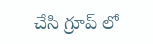చేసి గ్రూప్ లో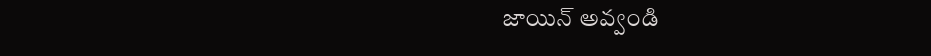జాయిన్ అవ్వండి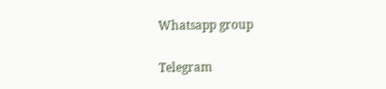Whatsapp group

Telegram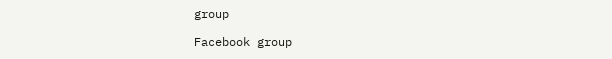group

Facebook group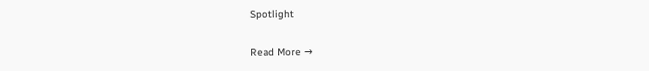Spotlight

Read More →